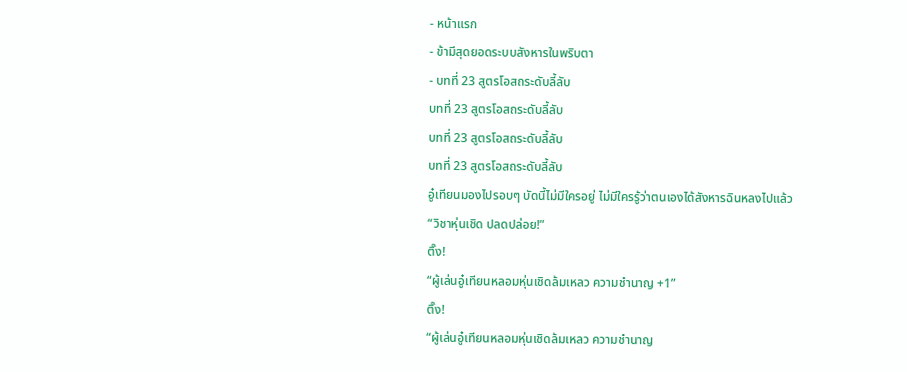- หน้าแรก
- ข้ามีสุดยอดระบบสังหารในพริบตา
- บทที่ 23 สูตรโอสถระดับลี้ลับ
บทที่ 23 สูตรโอสถระดับลี้ลับ
บทที่ 23 สูตรโอสถระดับลี้ลับ
บทที่ 23 สูตรโอสถระดับลี้ลับ
อู๋เทียนมองไปรอบๆ บัดนี้ไม่มีใครอยู่ ไม่มีใครรู้ว่าตนเองได้สังหารฉินหลงไปแล้ว
“วิชาหุ่นเชิด ปลดปล่อย!”
ติ๊ง!
“ผู้เล่นอู๋เทียนหลอมหุ่นเชิดล้มเหลว ความชำนาญ +1”
ติ๊ง!
“ผู้เล่นอู๋เทียนหลอมหุ่นเชิดล้มเหลว ความชำนาญ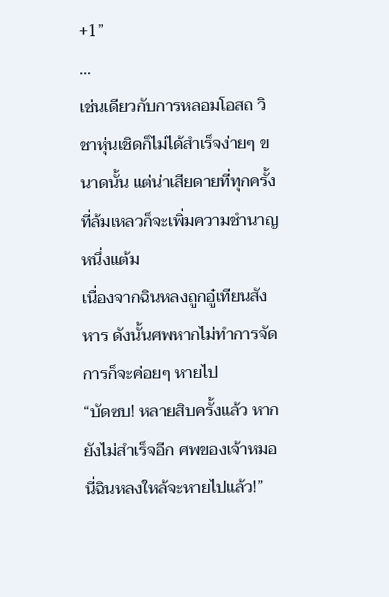+1”
…
เช่นเดียวกับการหลอมโอสถ วิชาหุ่นเชิดก็ไม่ได้สำเร็จง่ายๆ ขนาดนั้น แต่น่าเสียดายที่ทุกครั้งที่ล้มเหลวก็จะเพิ่มความชำนาญหนึ่งแต้ม
เนื่องจากฉินหลงถูกอู๋เทียนสังหาร ดังนั้นศพหากไม่ทำการจัดการก็จะค่อยๆ หายไป
“บัดซบ! หลายสิบครั้งแล้ว หากยังไม่สำเร็จอีก ศพของเจ้าหมอนี่ฉินหลงใหล้จะหายไปแล้ว!”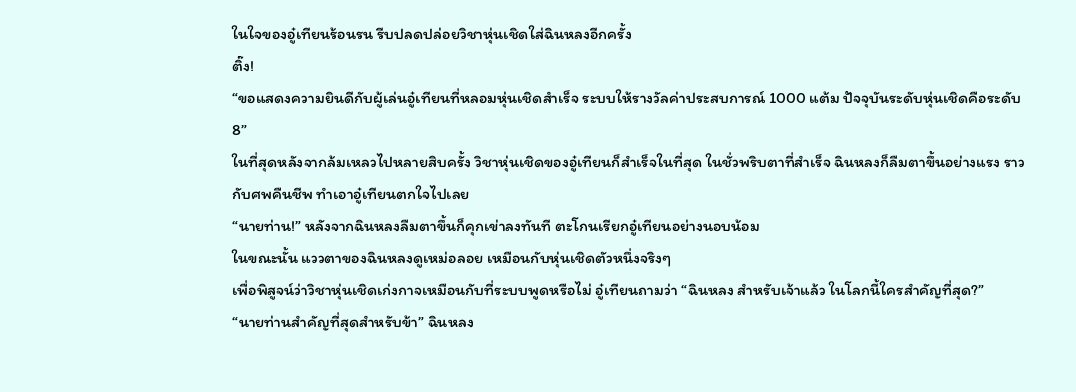ในใจของอู๋เทียนร้อนรน รีบปลดปล่อยวิชาหุ่นเชิดใส่ฉินหลงอีกครั้ง
ติ๊ง!
“ขอแสดงความยินดีกับผู้เล่นอู๋เทียนที่หลอมหุ่นเชิดสำเร็จ ระบบให้รางวัลค่าประสบการณ์ 1000 แต้ม ปัจจุบันระดับหุ่นเชิดคือระดับ 8”
ในที่สุดหลังจากล้มเหลวไปหลายสิบครั้ง วิชาหุ่นเชิดของอู๋เทียนก็สำเร็จในที่สุด ในชั่วพริบตาที่สำเร็จ ฉินหลงก็ลืมตาขึ้นอย่างแรง ราวกับศพคืนชีพ ทำเอาอู๋เทียนตกใจไปเลย
“นายท่าน!” หลังจากฉินหลงลืมตาขึ้นก็คุกเข่าลงทันที ตะโกนเรียกอู๋เทียนอย่างนอบน้อม
ในขณะนั้น แววตาของฉินหลงดูเหม่อลอย เหมือนกับหุ่นเชิดตัวหนึ่งจริงๆ
เพื่อพิสูจน์ว่าวิชาหุ่นเชิดเก่งกาจเหมือนกับที่ระบบพูดหรือไม่ อู๋เทียนถามว่า “ฉินหลง สำหรับเจ้าแล้ว ในโลกนี้ใครสำคัญที่สุด?”
“นายท่านสำคัญที่สุดสำหรับข้า” ฉินหลง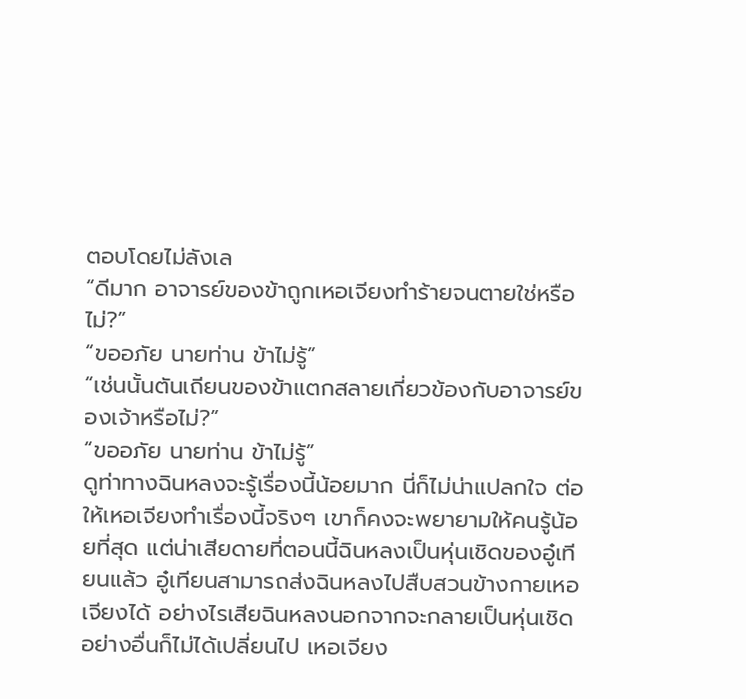ตอบโดยไม่ลังเล
“ดีมาก อาจารย์ของข้าถูกเหอเจียงทำร้ายจนตายใช่หรือไม่?”
“ขออภัย นายท่าน ข้าไม่รู้”
“เช่นนั้นตันเถียนของข้าแตกสลายเกี่ยวข้องกับอาจารย์ของเจ้าหรือไม่?”
“ขออภัย นายท่าน ข้าไม่รู้”
ดูท่าทางฉินหลงจะรู้เรื่องนี้น้อยมาก นี่ก็ไม่น่าแปลกใจ ต่อให้เหอเจียงทำเรื่องนี้จริงๆ เขาก็คงจะพยายามให้คนรู้น้อยที่สุด แต่น่าเสียดายที่ตอนนี้ฉินหลงเป็นหุ่นเชิดของอู๋เทียนแล้ว อู๋เทียนสามารถส่งฉินหลงไปสืบสวนข้างกายเหอเจียงได้ อย่างไรเสียฉินหลงนอกจากจะกลายเป็นหุ่นเชิด อย่างอื่นก็ไม่ได้เปลี่ยนไป เหอเจียง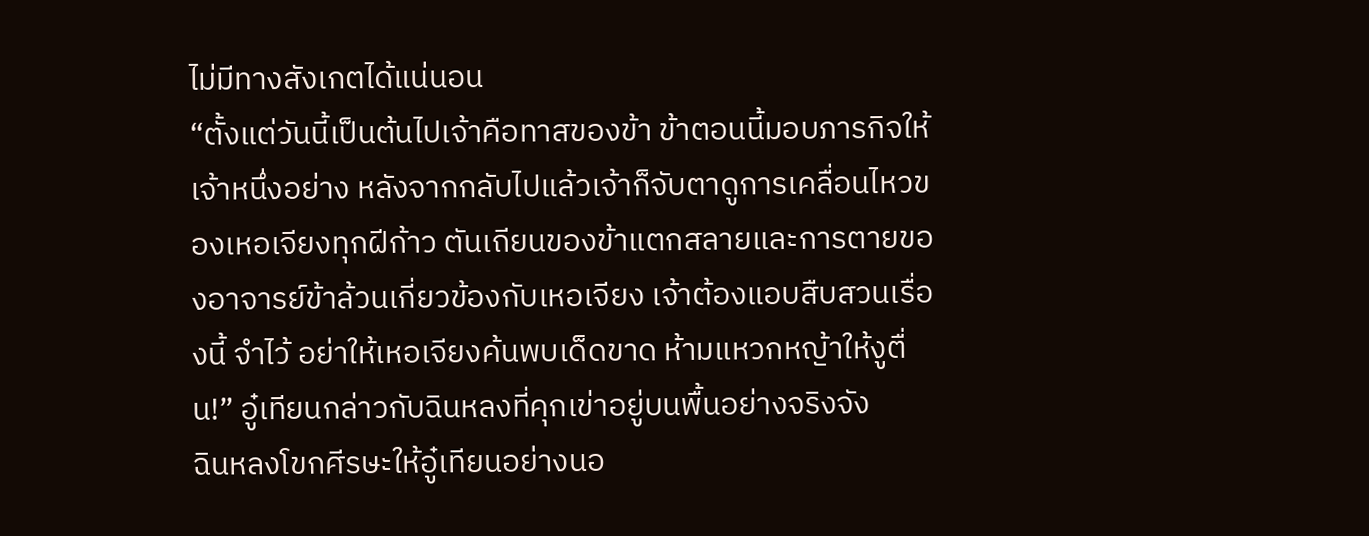ไม่มีทางสังเกตได้แน่นอน
“ตั้งแต่วันนี้เป็นต้นไปเจ้าคือทาสของข้า ข้าตอนนี้มอบภารกิจให้เจ้าหนึ่งอย่าง หลังจากกลับไปแล้วเจ้าก็จับตาดูการเคลื่อนไหวของเหอเจียงทุกฝีก้าว ตันเถียนของข้าแตกสลายและการตายของอาจารย์ข้าล้วนเกี่ยวข้องกับเหอเจียง เจ้าต้องแอบสืบสวนเรื่องนี้ จำไว้ อย่าให้เหอเจียงค้นพบเด็ดขาด ห้ามแหวกหญ้าให้งูตื่น!” อู๋เทียนกล่าวกับฉินหลงที่คุกเข่าอยู่บนพื้นอย่างจริงจัง
ฉินหลงโขกศีรษะให้อู๋เทียนอย่างนอ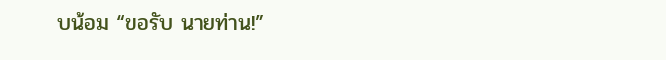บน้อม “ขอรับ นายท่าน!”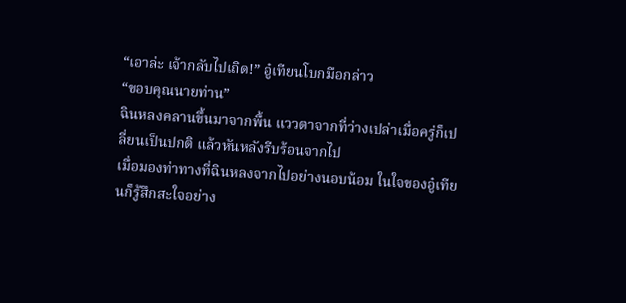“เอาล่ะ เจ้ากลับไปเถิด!” อู๋เทียนโบกมือกล่าว
“ขอบคุณนายท่าน”
ฉินหลงคลานขึ้นมาจากพื้น แววตาจากที่ว่างเปล่าเมื่อครู่ก็เปลี่ยนเป็นปกติ แล้วหันหลังรีบร้อนจากไป
เมื่อมองท่าทางที่ฉินหลงจากไปอย่างนอบน้อม ในใจของอู๋เทียนก็รู้สึกสะใจอย่าง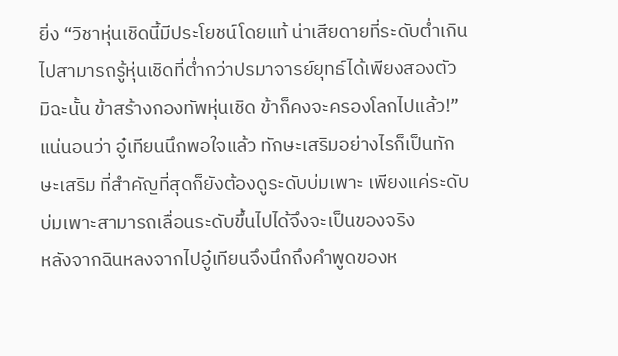ยิ่ง “วิชาหุ่นเชิดนี้มีประโยชน์โดยแท้ น่าเสียดายที่ระดับต่ำเกินไปสามารถรู้หุ่นเชิดที่ต่ำกว่าปรมาจารย์ยุทธ์ได้เพียงสองตัว มิฉะนั้น ข้าสร้างกองทัพหุ่นเชิด ข้าก็คงจะครองโลกไปแล้ว!”
แน่นอนว่า อู๋เทียนนึกพอใจแล้ว ทักษะเสริมอย่างไรก็เป็นทักษะเสริม ที่สำคัญที่สุดก็ยังต้องดูระดับบ่มเพาะ เพียงแค่ระดับบ่มเพาะสามารถเลื่อนระดับขึ้นไปได้จึงจะเป็นของจริง
หลังจากฉินหลงจากไปอู๋เทียนจึงนึกถึงคำพูดของห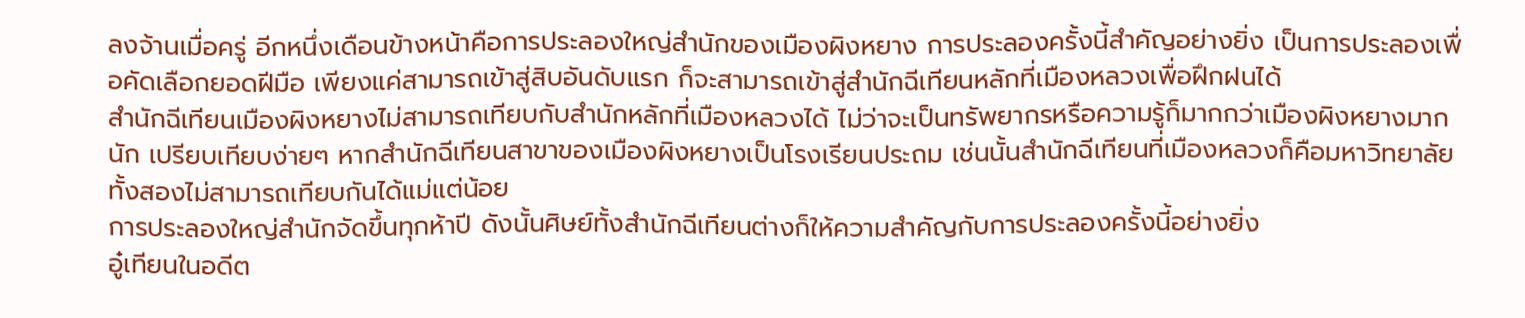ลงจ้านเมื่อครู่ อีกหนึ่งเดือนข้างหน้าคือการประลองใหญ่สำนักของเมืองผิงหยาง การประลองครั้งนี้สำคัญอย่างยิ่ง เป็นการประลองเพื่อคัดเลือกยอดฝีมือ เพียงแค่สามารถเข้าสู่สิบอันดับแรก ก็จะสามารถเข้าสู่สำนักฉีเทียนหลักที่เมืองหลวงเพื่อฝึกฝนได้
สำนักฉีเทียนเมืองผิงหยางไม่สามารถเทียบกับสำนักหลักที่เมืองหลวงได้ ไม่ว่าจะเป็นทรัพยากรหรือความรู้ก็มากกว่าเมืองผิงหยางมากนัก เปรียบเทียบง่ายๆ หากสำนักฉีเทียนสาขาของเมืองผิงหยางเป็นโรงเรียนประถม เช่นนั้นสำนักฉีเทียนที่เมืองหลวงก็คือมหาวิทยาลัย ทั้งสองไม่สามารถเทียบกันได้แม่แต่น้อย
การประลองใหญ่สำนักจัดขึ้นทุกห้าปี ดังนั้นศิษย์ทั้งสำนักฉีเทียนต่างก็ให้ความสำคัญกับการประลองครั้งนี้อย่างยิ่ง
อู๋เทียนในอดีต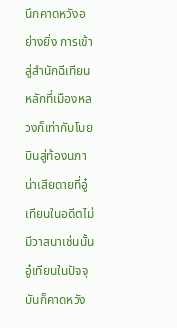นึกคาดหวังอย่างยิ่ง การเข้าสู่สำนักฉีเทียนหลักที่เมืองหลวงก็เท่ากับโบยบินสู่ท้องนภา น่าเสียดายที่อู๋เทียนในอดีตไม่มีวาสนาเช่นนั้น อู๋เทียนในปัจจุบันก็คาดหวัง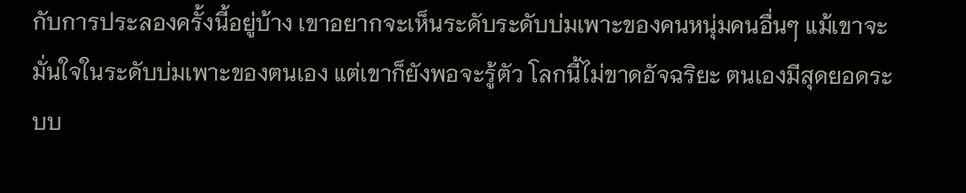กับการประลองครั้งนี้อยู่บ้าง เขาอยากจะเห็นระดับระดับบ่มเพาะของคนหนุ่มคนอื่นๆ แม้เขาจะมั่นใจในระดับบ่มเพาะของตนเอง แต่เขาก็ยังพอจะรู้ตัว โลกนี้ไม่ขาดอัจฉริยะ ตนเองมีสุดยอดระบบ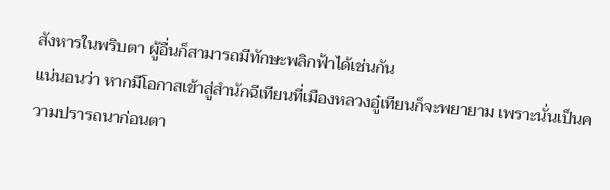สังหารในพริบตา ผู้อื่นก็สามารถมีทักษะพลิกฟ้าได้เช่นกัน
แน่นอนว่า หากมีโอกาสเข้าสู่สำนักฉีเทียนที่เมืองหลวงอู๋เทียนก็จะพยายาม เพราะนั่นเป็นความปรารถนาก่อนตา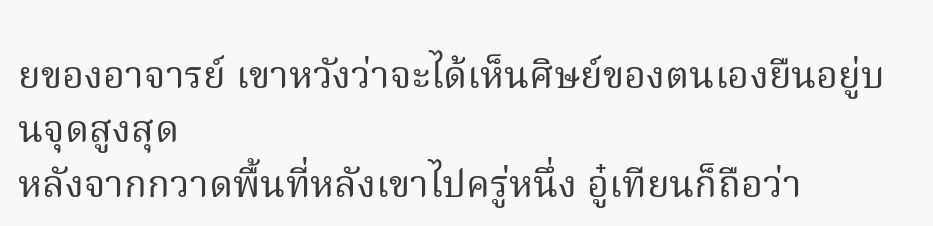ยของอาจารย์ เขาหวังว่าจะได้เห็นศิษย์ของตนเองยืนอยู่บนจุดสูงสุด
หลังจากกวาดพื้นที่หลังเขาไปครู่หนึ่ง อู๋เทียนก็ถือว่า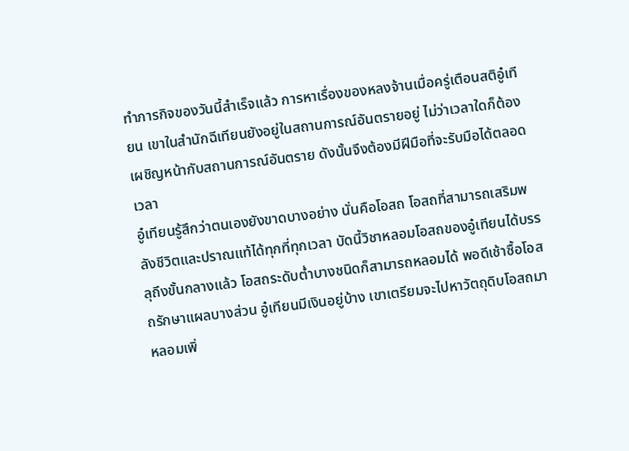ทำภารกิจของวันนี้สำเร็จแล้ว การหาเรื่องของหลงจ้านเมื่อครู่เตือนสติอู๋เทียน เขาในสำนักฉีเทียนยังอยู่ในสถานการณ์อันตรายอยู่ ไม่ว่าเวลาใดก็ต้องเผชิญหน้ากับสถานการณ์อันตราย ดังนั้นจึงต้องมีฝีมือที่จะรับมือได้ตลอดเวลา
อู๋เทียนรู้สึกว่าตนเองยังขาดบางอย่าง นั่นคือโอสถ โอสถที่สามารถเสริมพลังชีวิตและปราณแท้ได้ทุกที่ทุกเวลา บัดนี้วิชาหลอมโอสถของอู๋เทียนได้บรรลุถึงขั้นกลางแล้ว โอสถระดับต่ำบางชนิดก็สามารถหลอมได้ พอดีเช้าซื้อโอสถรักษาแผลบางส่วน อู๋เทียนมีเงินอยู่บ้าง เขาเตรียมจะไปหาวัตถุดิบโอสถมาหลอมเพิ่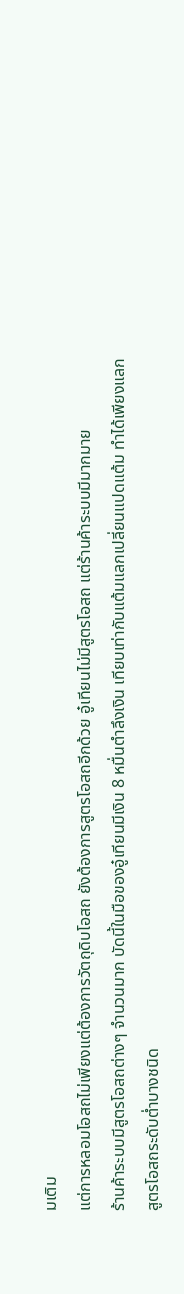มเติม
แต่การหลอมโอสถไม่เพียงแต่ต้องการวัตถุดิบโอสถ ยังต้องการสูตรโอสถอีกด้วย อู๋เทียนไม่มีสูตรโอสถ แต่ร้านค้าระบบมีมากมาย
ร้านค้าระบบมีสูตรโอสถต่างๆ จำนวนมาก บัดนี้ในมือของอู๋เทียนมีเงิน 8 หมื่นตำลึงเงิน เทียบเท่ากับแต้มแลกเปลี่ยนแปดแต้ม ทำได้เพียงแลกสูตรโอสถระดับต่ำบางชนิด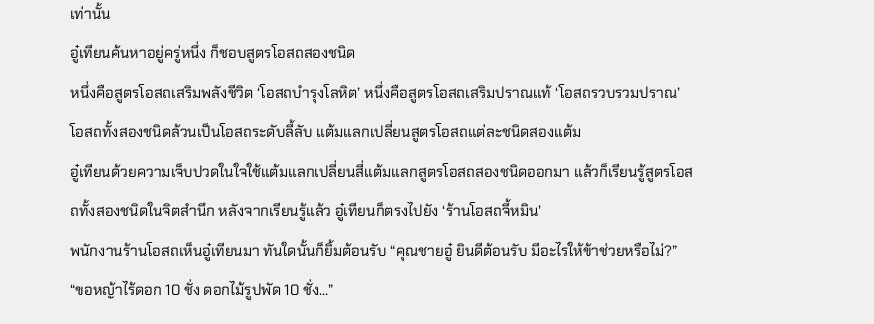เท่านั้น
อู๋เทียนค้นหาอยู่ครู่หนึ่ง ก็ชอบสูตรโอสถสองชนิด
หนึ่งคือสูตรโอสถเสริมพลังชีวิต ‘โอสถบำรุงโลหิต’ หนึ่งคือสูตรโอสถเสริมปราณแท้ ‘โอสถรวบรวมปราณ’ โอสถทั้งสองชนิดล้วนเป็นโอสถระดับลี้ลับ แต้มแลกเปลี่ยนสูตรโอสถแต่ละชนิดสองแต้ม
อู๋เทียนด้วยความเจ็บปวดในใจใช้แต้มแลกเปลี่ยนสี่แต้มแลกสูตรโอสถสองชนิดออกมา แล้วก็เรียนรู้สูตรโอสถทั้งสองชนิดในจิตสำนึก หลังจากเรียนรู้แล้ว อู๋เทียนก็ตรงไปยัง ‘ร้านโอสถจี้หมิน’
พนักงานร้านโอสถเห็นอู๋เทียนมา ทันใดนั้นก็ยิ้มต้อนรับ “คุณชายอู๋ ยินดีต้อนรับ มีอะไรให้ข้าช่วยหรือไม่?”
“ขอหญ้าไร้ดอก 10 ชั่ง ดอกไม้รูปพัด 10 ชั่ง...”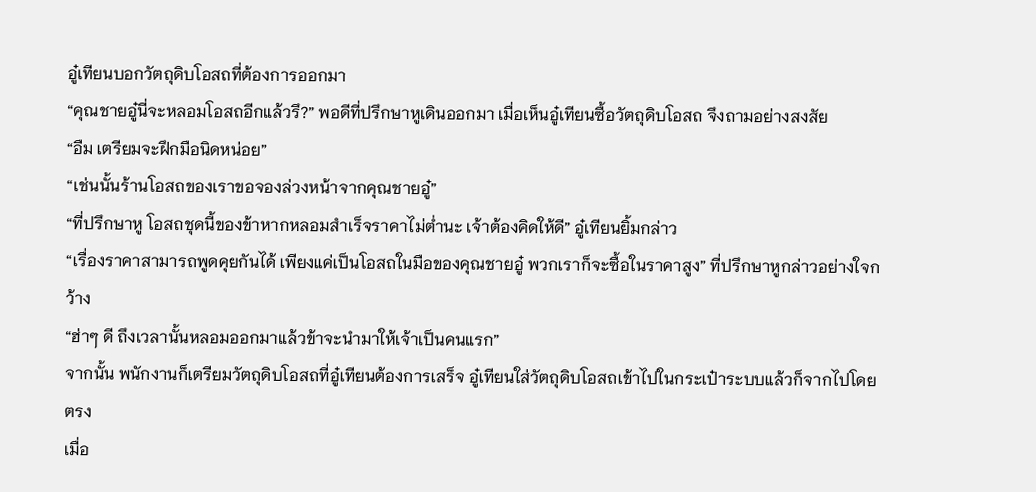อู๋เทียนบอกวัตถุดิบโอสถที่ต้องการออกมา
“คุณชายอู๋นี่จะหลอมโอสถอีกแล้วรึ?” พอดีที่ปรึกษาหูเดินออกมา เมื่อเห็นอู๋เทียนซื้อวัตถุดิบโอสถ จึงถามอย่างสงสัย
“อืม เตรียมจะฝึกมือนิดหน่อย”
“เช่นนั้นร้านโอสถของเราขอจองล่วงหน้าจากคุณชายอู๋”
“ที่ปรึกษาหู โอสถชุดนี้ของข้าหากหลอมสำเร็จราคาไม่ต่ำนะ เจ้าต้องคิดให้ดี” อู๋เทียนยิ้มกล่าว
“เรื่องราคาสามารถพูดคุยกันได้ เพียงแค่เป็นโอสถในมือของคุณชายอู๋ พวกเราก็จะซื้อในราคาสูง” ที่ปรึกษาหูกล่าวอย่างใจกว้าง
“ฮ่าๆ ดี ถึงเวลานั้นหลอมออกมาแล้วข้าจะนำมาให้เจ้าเป็นคนแรก”
จากนั้น พนักงานก็เตรียมวัตถุดิบโอสถที่อู๋เทียนต้องการเสร็จ อู๋เทียนใส่วัตถุดิบโอสถเข้าไปในกระเป๋าระบบแล้วก็จากไปโดยตรง
เมื่อ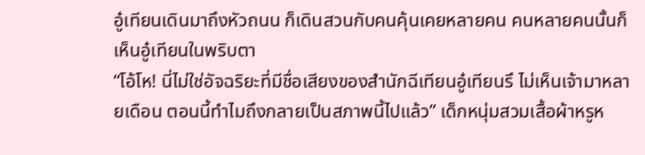อู๋เทียนเดินมาถึงหัวถนน ก็เดินสวนกับคนคุ้นเคยหลายคน คนหลายคนนั้นก็เห็นอู๋เทียนในพริบตา
“โอ้โห! นี่ไม่ใช่อัจฉริยะที่มีชื่อเสียงของสำนักฉีเทียนอู๋เทียนรึ ไม่เห็นเจ้ามาหลายเดือน ตอนนี้ทำไมถึงกลายเป็นสภาพนี้ไปแล้ว” เด็กหนุ่มสวมเสื้อผ้าหรูห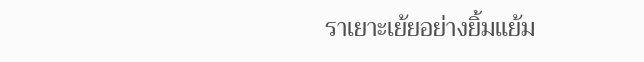ราเยาะเย้ยอย่างยิ้มแย้ม